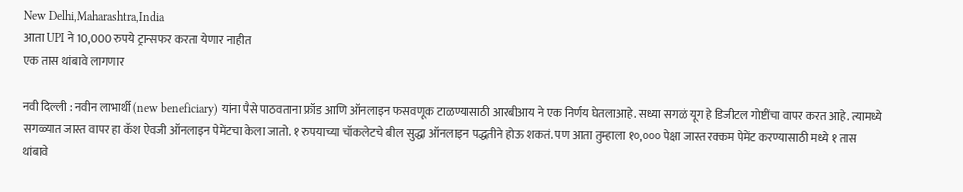New Delhi,Maharashtra,India
आता UPI ने 10,000 रुपये ट्रान्सफर करता येणार नाहीत
एक तास थांबावे लागणार

नवी दिल्ली : नवीन लाभार्थी (new beneficiary) यांना पैसे पाठवताना फ्रॉड आणि ऑनलाइन फसवणूक टाळण्यासाठी आरबीआय ने एक निर्णय घेतलाआहे. सध्या सगळं यूग हे डिजीटल गोष्टींचा वापर करत आहे. त्यामध्ये सगळ्यात जास्त वापर हा कॅश ऐवजी ऑनलाइन पेमेंटचा केला जातो. १ रुपयाच्या चॉकलेटचे बील सुद्धा ऑनलाइन पद्धतीने होऊ शकतं. पण आता तुम्हाला १०,००० पेक्षा जास्त रक्कम पेमेंट करण्यासाठी मध्ये १ तास थांबावे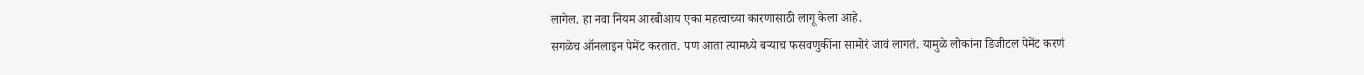लागेल. हा नवा नियम आरबीआय एका महत्वाच्या कारणासाठी लागू केला आहे.
सगळेच ऑनलाइन पेमेंट करतात. पण आता त्यामध्ये बऱ्याच फसवणुकींना सामोरं जावं लागतं. यामुळे लोकांना डिजीटल पेमेंट करणं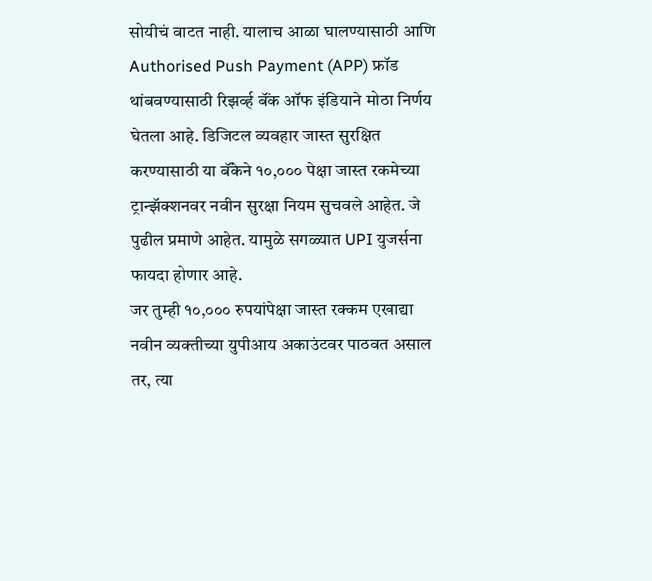सोयीचं वाटत नाही. यालाच आळा घालण्यासाठी आणि Authorised Push Payment (APP) फ्रॉड थांबवण्यासाठी रिझर्व्ह बॅंक ऑफ इंडियाने मोठा निर्णय घेतला आहे. डिजिटल व्यवहार जास्त सुरक्षित करण्यासाठी या बॅंकेने १०,००० पेक्षा जास्त रकमेच्या ट्रान्झॅक्शनवर नवीन सुरक्षा नियम सुचवले आहेत. जे पुढील प्रमाणे आहेत. यामुळे सगळ्यात UPI युजर्सना फायदा होणार आहे.
जर तुम्ही १०,००० रुपयांपेक्षा जास्त रक्कम एखाद्या नवीन व्यक्तीच्या युपीआय अकाउंटवर पाठवत असाल तर, त्या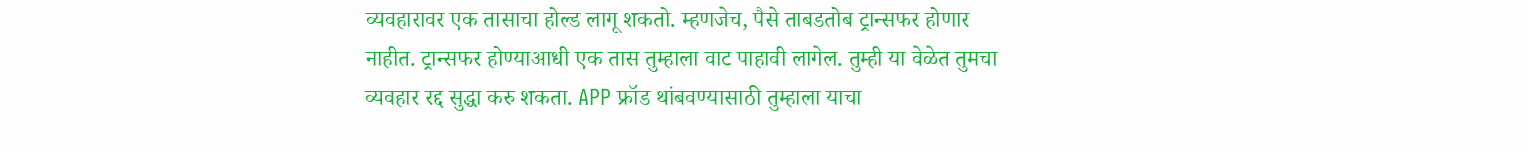व्यवहारावर एक तासाचा होल्ड लागू शकतो. म्हणजेच, पैसे ताबडतोब ट्रान्सफर होणार नाहीत. ट्रान्सफर होण्याआधी एक तास तुम्हाला वाट पाहावी लागेल. तुम्ही या वेळेत तुमचा व्यवहार रद्द सुद्धा करु शकता. APP फ्रॉड थांबवण्यासाठी तुम्हाला याचा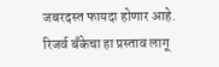जबरदस्त फायदा होणार आहे.
रिजर्व बँकेचा हा प्रस्ताव लागू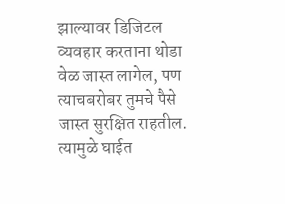झाल्यावर डिजिटल व्यवहार करताना थोडा वेळ जास्त लागेल, पण त्याचबरोबर तुमचे पैसे जास्त सुरक्षित राहतील. त्यामुळे घाईत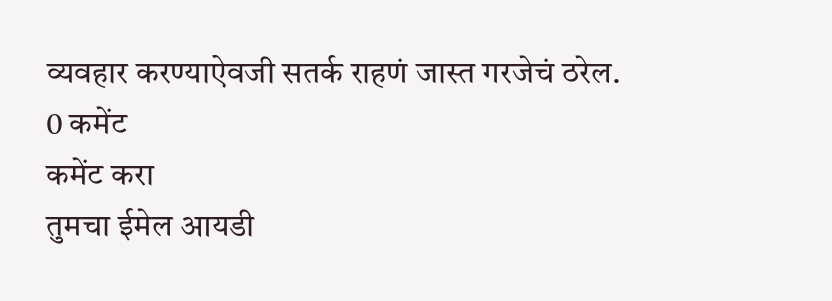व्यवहार करण्याऐवजी सतर्क राहणं जास्त गरजेचं ठरेल.
0 कमेंट
कमेंट करा
तुमचा ईमेल आयडी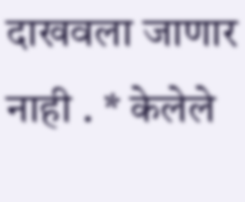दाखवला जाणार नाही . * केलेले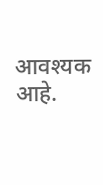आवश्यक आहे.